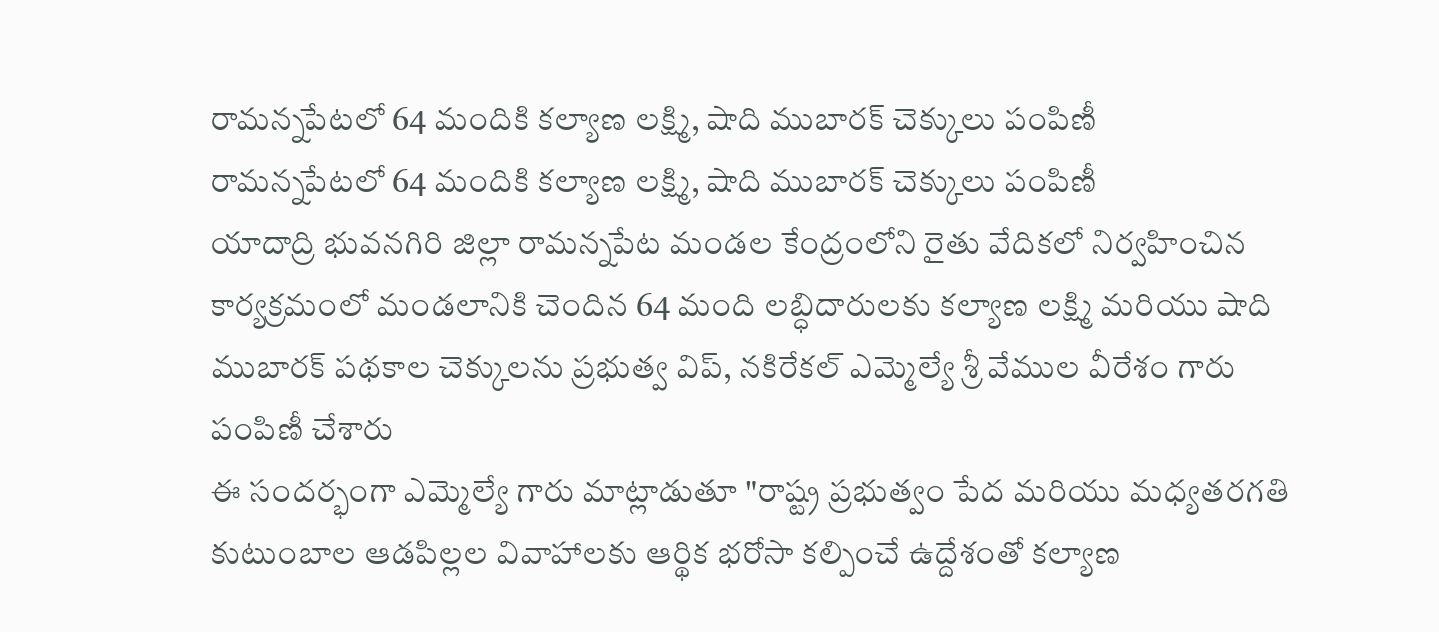రామన్నపేటలో 64 మందికి కల్యాణ లక్ష్మి, షాది ముబారక్ చెక్కులు పంపిణీ
రామన్నపేటలో 64 మందికి కల్యాణ లక్ష్మి, షాది ముబారక్ చెక్కులు పంపిణీ
యాదాద్రి భువనగిరి జిల్లా రామన్నపేట మండల కేంద్రంలోని రైతు వేదికలో నిర్వహించిన కార్యక్రమంలో మండలానికి చెందిన 64 మంది లబ్ధిదారులకు కల్యాణ లక్ష్మి మరియు షాది ముబారక్ పథకాల చెక్కులను ప్రభుత్వ విప్, నకిరేకల్ ఎమ్మెల్యే శ్రీ వేముల వీరేశం గారు పంపిణీ చేశారు
ఈ సందర్భంగా ఎమ్మెల్యే గారు మాట్లాడుతూ "రాష్ట్ర ప్రభుత్వం పేద మరియు మధ్యతరగతి కుటుంబాల ఆడపిల్లల వివాహాలకు ఆర్థిక భరోసా కల్పించే ఉద్దేశంతో కల్యాణ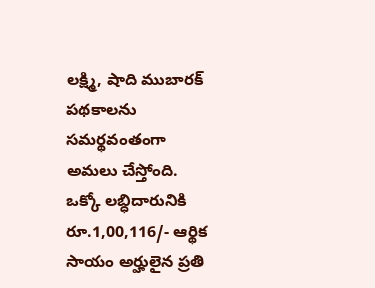లక్ష్మి, షాది ముబారక్ పథకాలను సమర్థవంతంగా అమలు చేస్తోంది. ఒక్కో లబ్ధిదారునికి రూ.1,00,116/- ఆర్థిక సాయం అర్హులైన ప్రతి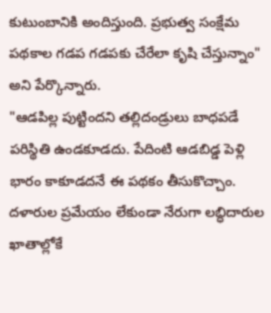కుటుంబానికి అందిస్తుంది. ప్రభుత్వ సంక్షేమ పథకాల గడప గడపకు చేరేలా కృషి చేస్తున్నాం" అని పేర్కొన్నారు.
"ఆడపిల్ల పుట్టిందని తల్లిదండ్రులు బాధపడే పరిస్థితి ఉండకూడదు. పేదింటి ఆడబిడ్డ పెళ్లి భారం కాకూడదనే ఈ పథకం తీసుకొచ్చాం. దళారుల ప్రమేయం లేకుండా నేరుగా లబ్ధిదారుల ఖాతాల్లోకే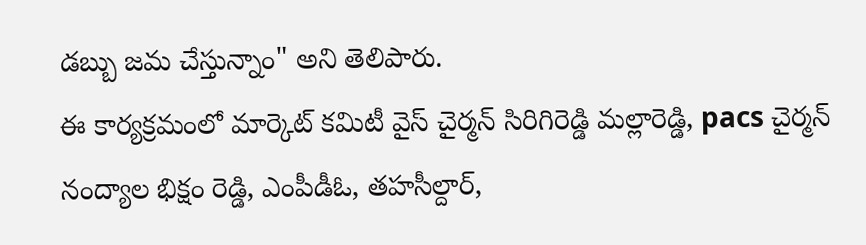డబ్బు జమ చేస్తున్నాం" అని తెలిపారు.
ఈ కార్యక్రమంలో మార్కెట్ కమిటీ వైస్ చైర్మన్ సిరిగిరెడ్డి మల్లారెడ్డి, pacs చైర్మన్ నంద్యాల భిక్షం రెడ్డి, ఎంపీడీఓ, తహసీల్దార్,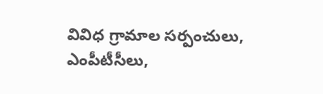వివిధ గ్రామాల సర్పంచులు, ఎంపీటీసీలు,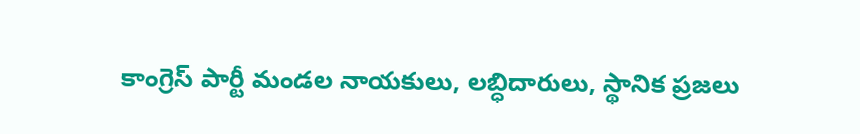కాంగ్రెస్ పార్టీ మండల నాయకులు, లబ్ధిదారులు, స్థానిక ప్రజలు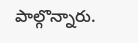పాల్గొన్నారు.